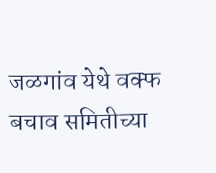जळगांव येथे वक्फ बचाव समितीच्या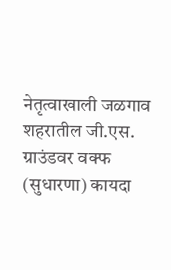नेतृत्वाखाली जळगाव शहरातील जी.एस. ग्राउंडवर वक्फ (सुधारणा) कायदा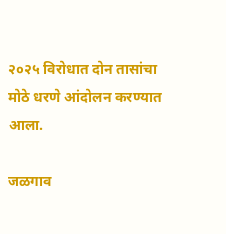२०२५ विरोधात दोन तासांचा मोठे धरणे आंदोलन करण्यात आला.

जळगाव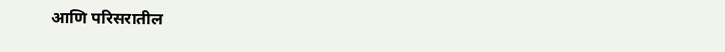आणि परिसरातील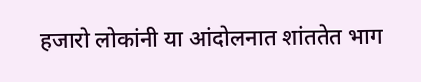हजारो लोकांनी या आंदोलनात शांततेत भाग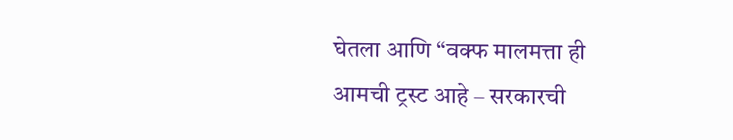घेतला आणि “वक्फ मालमत्ता ही आमची ट्रस्ट आहे – सरकारची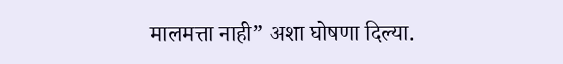मालमत्ता नाही” अशा घोषणा दिल्या.